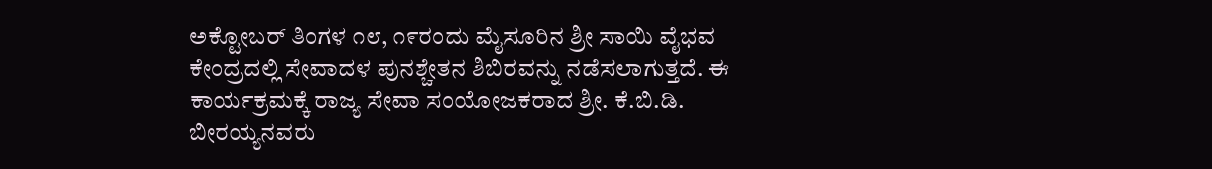ಅಕ್ಟೋಬರ್ ತಿಂಗಳ ೧೮, ೧೯ರಂದು ಮೈಸೂರಿನ ಶ್ರೀ ಸಾಯಿ ವೈಭವ ಕೇಂದ್ರದಲ್ಲಿ ಸೇವಾದಳ ಪುನಶ್ಚೇತನ ಶಿಬಿರವನ್ನು ನಡೆಸಲಾಗುತ್ತದೆ. ಈ ಕಾರ್ಯಕ್ರಮಕ್ಕೆ ರಾಜ್ಯ ಸೇವಾ ಸಂಯೋಜಕರಾದ ಶ್ರೀ. ಕೆ.ಬಿ.ಡಿ. ಬೀರಯ್ಯನವರು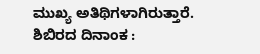ಮುಖ್ಯ ಅತಿಥಿಗಳಾಗಿರುತ್ತಾರೆ.
ಶಿಬಿರದ ದಿನಾಂಕ :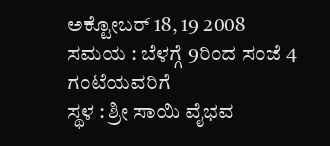ಅಕ್ಟೋಬರ್ 18, 19 2008
ಸಮಯ : ಬೆಳಗ್ಗೆ 9ರಿಂದ ಸಂಜೆ 4 ಗಂಟೆಯವರಿಗೆ
ಸ್ಥಳ : ಶ್ರೀ ಸಾಯಿ ವೈಭವ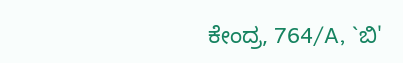ಕೇಂದ್ರ, 764/A, `ಬಿ'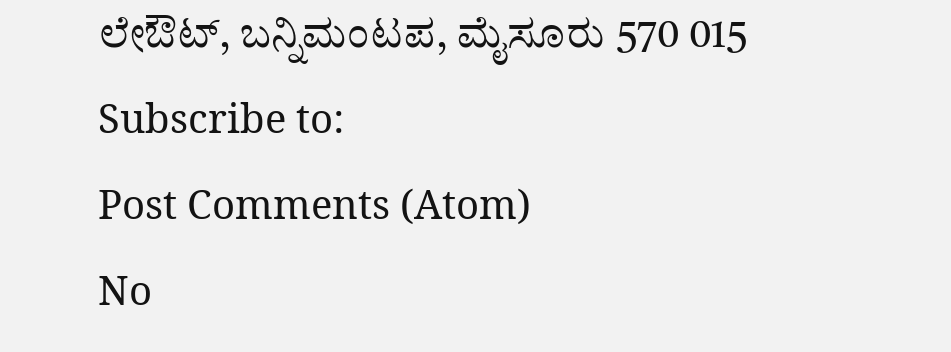ಲೇಔಟ್, ಬನ್ನಿಮಂಟಪ, ಮೈಸೂರು 570 015
Subscribe to:
Post Comments (Atom)
No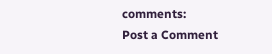comments:
Post a Comment